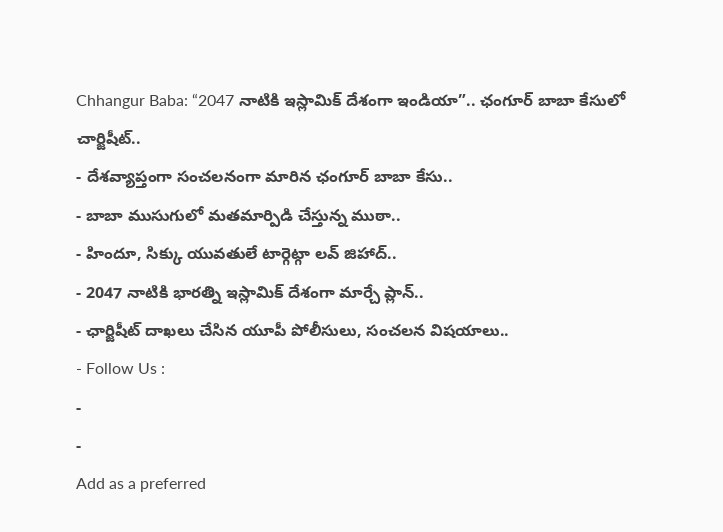Chhangur Baba: “2047 నాటికి ఇస్లామిక్ దేశంగా ఇండియా”.. ఛంగూర్ బాబా కేసులో చార్జిషీట్..
- దేశవ్యాప్తంగా సంచలనంగా మారిన ఛంగూర్ బాబా కేసు..
- బాబా ముసుగులో మతమార్పిడి చేస్తున్న ముఠా..
- హిందూ, సిక్కు యువతులే టార్గెట్గా లవ్ జిహాద్..
- 2047 నాటికి భారత్ని ఇస్లామిక్ దేశంగా మార్చే ప్లాన్..
- ఛార్జిషీట్ దాఖలు చేసిన యూపీ పోలీసులు, సంచలన విషయాలు..
- Follow Us :
-
-
Add as a preferred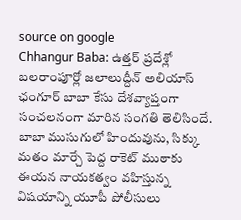source on google
Chhangur Baba: ఉత్తర్ ప్రదేశ్లో బలరాంపూర్లో జలాలుద్దీన్ అలియాస్ ఛంగూర్ బాబా కేసు దేశవ్యాప్తంగా సంచలనంగా మారిన సంగతి తెలిసిందే. బాబా ముసుగులో హిందువును, సిక్కు మతం మార్చే పెద్ద రాకెట్ ముఠాకు ఈయన నాయకత్వం వహిస్తున్న విషయాన్ని యూపీ పోలీసులు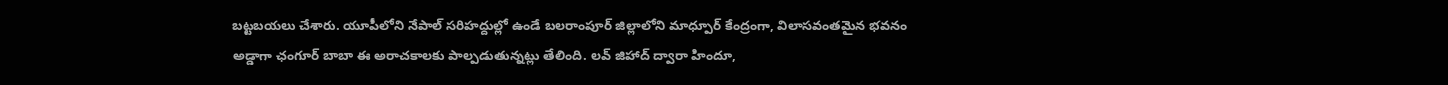బట్టబయలు చేశారు. యూపీలోని నేపాల్ సరిహద్దుల్లో ఉండే బలరాంపూర్ జిల్లాలోని మాధ్పూర్ కేంద్రంగా, విలాసవంతమైన భవనం అడ్డాగా ఛంగూర్ బాబా ఈ అరాచకాలకు పాల్పడుతున్నట్లు తేలింది. లవ్ జిహాద్ ద్వారా హిందూ,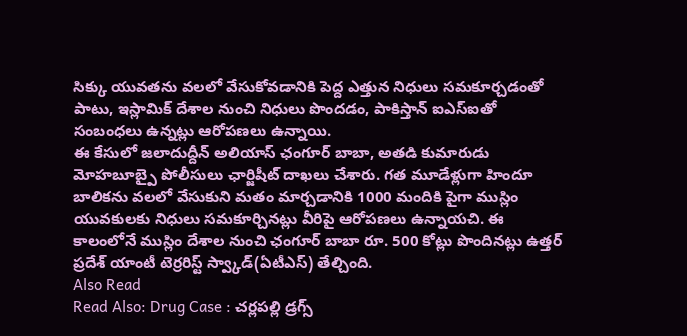సిక్కు యువతను వలలో వేసుకోవడానికి పెద్ద ఎత్తున నిధులు సమకూర్చడంతో పాటు, ఇస్లామిక్ దేశాల నుంచి నిధులు పొందడం, పాకిస్తాన్ ఐఎస్ఐతో సంబంధలు ఉన్నట్లు ఆరోపణలు ఉన్నాయి.
ఈ కేసులో జలాదుద్దీన్ అలియాస్ ఛంగూర్ బాబా, అతడి కుమారుడు మోహబూబ్పై పోలీసులు ఛార్జిషీట్ దాఖలు చేశారు. గత మూడేళ్లుగా హిందూ బాలికను వలలో వేసుకుని మతం మార్చడానికి 1000 మందికి పైగా ముస్లిం యువకులకు నిధులు సమకూర్చినట్లు వీరిపై ఆరోపణలు ఉన్నాయచి. ఈ కాలంలోనే ముస్లిం దేశాల నుంచి ఛంగూర్ బాబా రూ. 500 కోట్లు పొందినట్లు ఉత్తర్ ప్రదేశ్ యాంటీ టెర్రరిస్ట్ స్వ్కాడ్(ఏటీఎస్) తేల్చింది.
Also Read
Read Also: Drug Case : చర్లపల్లి డ్రగ్స్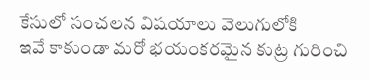కేసులో సంచలన విషయాలు వెలుగులోకి
ఇవే కాకుండా మరో భయంకరమైన కుట్ర గురించి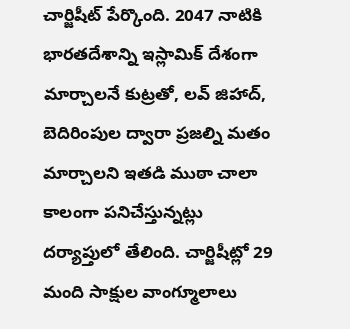చార్జిషీట్ పేర్కొంది. 2047 నాటికి భారతదేశాన్ని ఇస్లామిక్ దేశంగా మార్చాలనే కుట్రతో, లవ్ జిహాద్, బెదిరింపుల ద్వారా ప్రజల్ని మతం మార్చాలని ఇతడి ముఠా చాలా కాలంగా పనిచేస్తున్నట్లు దర్యాప్తులో తేలింది. చార్జిషీట్లో 29 మంది సాక్షుల వాంగ్మూలాలు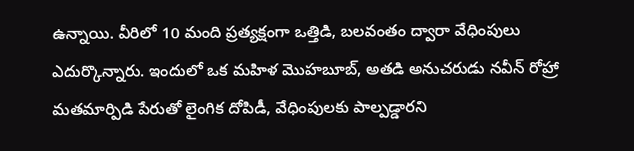ఉన్నాయి. వీరిలో 10 మంది ప్రత్యక్షంగా ఒత్తిడి, బలవంతం ద్వారా వేధింపులు ఎదుర్కొన్నారు. ఇందులో ఒక మహిళ మొహబూబ్, అతడి అనుచరుడు నవీన్ రోహ్రా మతమార్పిడి పేరుతో లైంగిక దోపిడీ, వేధింపులకు పాల్పడ్డారని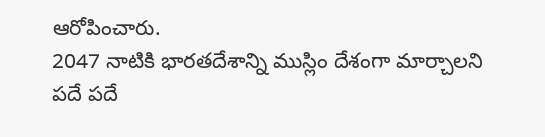ఆరోపించారు.
2047 నాటికి భారతదేశాన్ని ముస్లిం దేశంగా మార్చాలని పదే పదే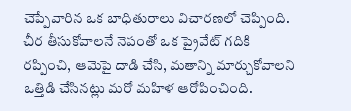చెప్పేవారిన ఒక బాధితురాలు విచారణలో చెప్పింది. చీర తీసుకోవాలనే నెపంతో ఒక ప్రైవేట్ గదికి రప్పించి, ఆమెపై దాడి చేసి, మతాన్ని మార్చుకోవాలని ఒత్తిడి చేసినట్లు మరో మహిళ ఆరోపించింది.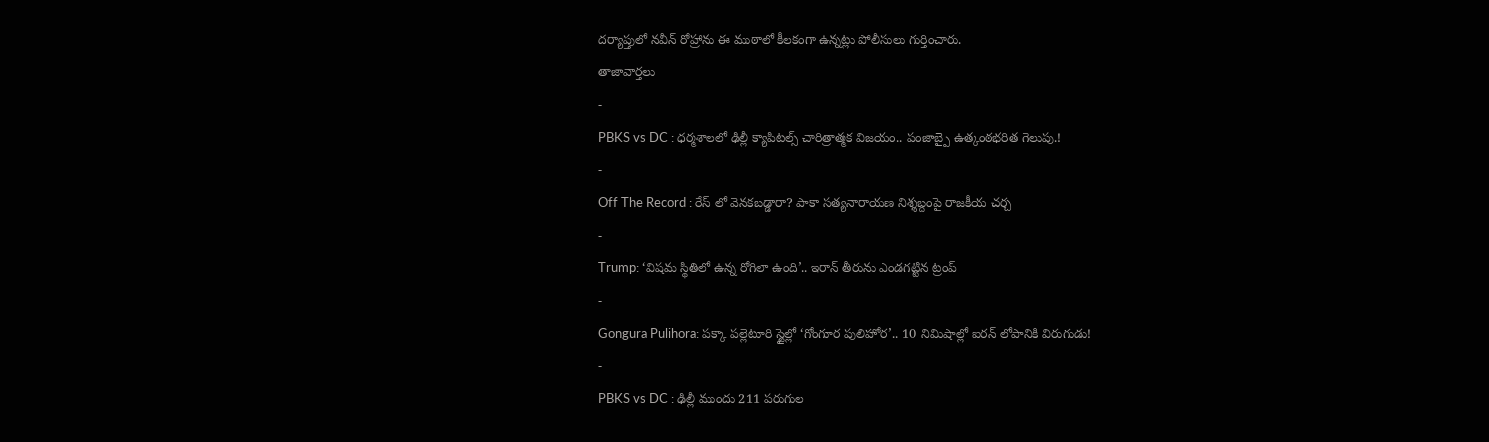దర్యాప్తులో నవీన్ రోహ్రాను ఈ ముఠాలో కీలకంగా ఉన్నట్లు పోలీసులు గుర్తించారు.
తాజావార్తలు
-
PBKS vs DC : ధర్మశాలలో ఢిల్లీ క్యాపిటల్స్ చారిత్రాత్మక విజయం.. పంజాబ్పై ఉత్కంఠభరిత గెలుపు.!
-
Off The Record : రేస్ లో వెనకబడ్డారా? పాకా సత్యనారాయణ నిశ్శబ్దంపై రాజకీయ చర్చ
-
Trump: ‘విషమ స్థితిలో ఉన్న రోగిలా ఉంది’.. ఇరాన్ తీరును ఎండగట్టిన ట్రంప్
-
Gongura Pulihora: పక్కా పల్లెటూరి స్టైల్లో ‘గోంగూర పులిహోర’.. 10 నిమిషాల్లో ఐరన్ లోపానికి విరుగుడు!
-
PBKS vs DC : ఢిల్లీ ముందు 211 పరుగుల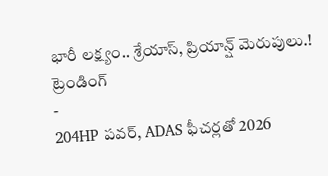భారీ లక్ష్యం.. శ్రేయాస్, ప్రియాన్ష్ మెరుపులు.!
ట్రెండింగ్
-
204HP పవర్, ADAS ఫీచర్లతో 2026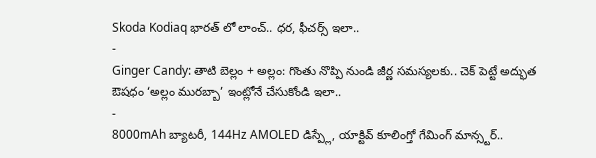Skoda Kodiaq భారత్ లో లాంచ్.. ధర, ఫీచర్స్ ఇలా..
-
Ginger Candy: తాటి బెల్లం + అల్లం: గొంతు నొప్పి నుండి జీర్ణ సమస్యలకు.. చెక్ పెట్టే అద్భుత ఔషధం ‘అల్లం మురబ్బా’ ఇంట్లోనే చేసుకోండి ఇలా..
-
8000mAh బ్యాటరీ, 144Hz AMOLED డిస్ప్లే, యాక్టివ్ కూలింగ్తో గేమింగ్ మాన్స్టర్..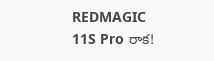REDMAGIC 11S Pro రాక!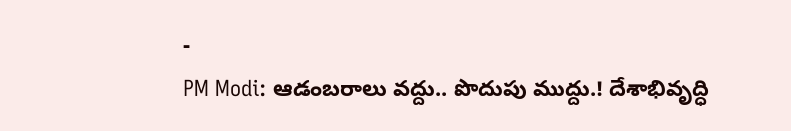-
PM Modi: ఆడంబరాలు వద్దు.. పొదుపు ముద్దు.! దేశాభివృద్ధి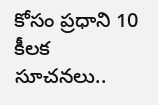కోసం ప్రధాని 10 కీలక సూచనలు..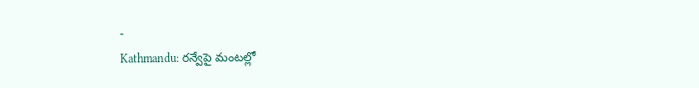-
Kathmandu: రన్వేపై మంటల్లో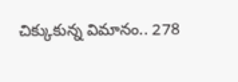చిక్కుకున్న విమానం.. 278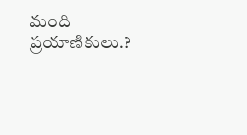మంది ప్రయాణికులు.?